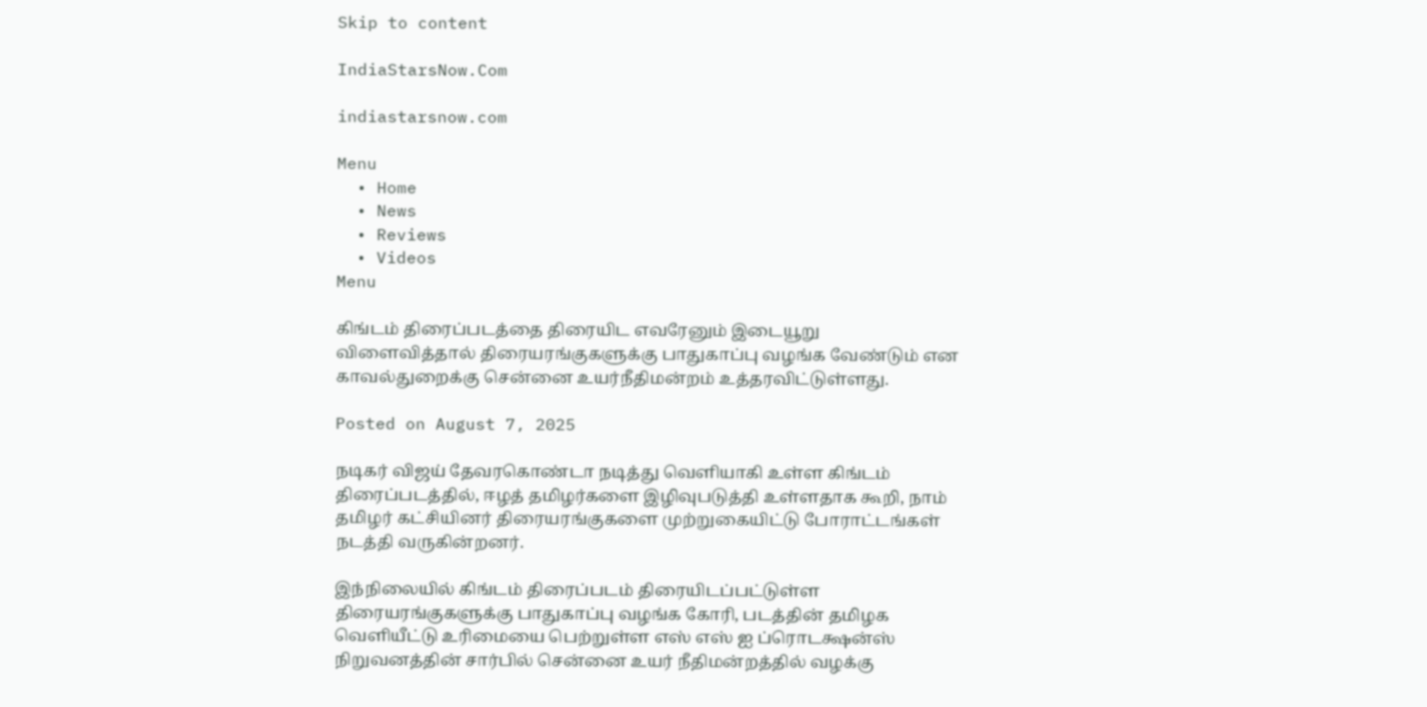Skip to content

IndiaStarsNow.Com

indiastarsnow.com

Menu
  • Home
  • News
  • Reviews
  • Videos
Menu

கிங்டம் திரைப்படத்தை திரையிட எவரேனும் இடையூறு விளைவித்தால் திரையரங்குகளுக்கு பாதுகாப்பு வழங்க வேண்டும் என காவல்துறைக்கு சென்னை உயர்நீதிமன்றம் உத்தரவிட்டுள்ளது.

Posted on August 7, 2025

நடிகர் விஜய் தேவரகொண்டா நடித்து வெளியாகி உள்ள கிங்டம் திரைப்படத்தில், ஈழத் தமிழர்களை இழிவுபடுத்தி உள்ளதாக கூறி, நாம் தமிழர் கட்சியினர் திரையரங்குகளை முற்றுகையிட்டு போராட்டங்கள் நடத்தி வருகின்றனர்.

இந்நிலையில் கிங்டம் திரைப்படம் திரையிடப்பட்டுள்ள திரையரங்குகளுக்கு பாதுகாப்பு வழங்க கோரி, படத்தின் தமிழக வெளியீட்டு உரிமையை பெற்றுள்ள எஸ் எஸ் ஐ ப்ரொடக்ஷன்ஸ் நிறுவனத்தின் சார்பில் சென்னை உயர் நீதிமன்றத்தில் வழக்கு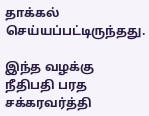தாக்கல் செய்யப்பட்டிருந்தது.

இந்த வழக்கு நீதிபதி பரத சக்கரவர்த்தி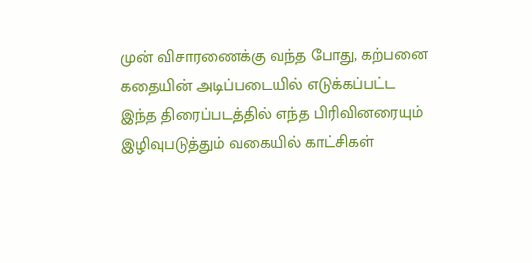முன் விசாரணைக்கு வந்த போது, கற்பனை கதையின் அடிப்படையில் எடுக்கப்பட்ட இந்த திரைப்படத்தில் எந்த பிரிவினரையும் இழிவுபடுத்தும் வகையில் காட்சிகள்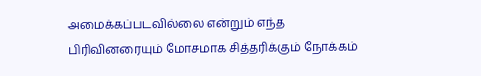அமைக்கப்படவில்லை என்றும் எந்த பிரிவினரையும் மோசமாக சித்தரிக்கும் நோக்கம்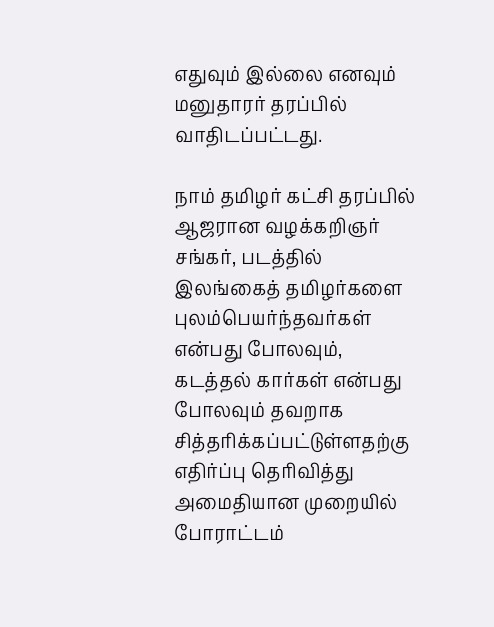எதுவும் இல்லை எனவும் மனுதாரர் தரப்பில் வாதிடப்பட்டது.

நாம் தமிழர் கட்சி தரப்பில் ஆஜரான வழக்கறிஞர் சங்கர், படத்தில் இலங்கைத் தமிழர்களை புலம்பெயர்ந்தவர்கள் என்பது போலவும், கடத்தல் கார்கள் என்பது போலவும் தவறாக சித்தரிக்கப்பட்டுள்ளதற்கு எதிர்ப்பு தெரிவித்து அமைதியான முறையில் போராட்டம்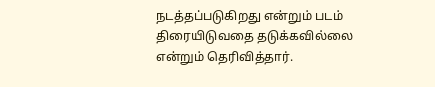நடத்தப்படுகிறது என்றும் படம் திரையிடுவதை தடுக்கவில்லை என்றும் தெரிவித்தார்.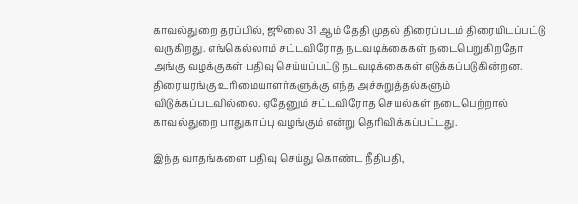காவல்துறை தரப்பில், ஜூலை 31 ஆம் தேதி முதல் திரைப்படம் திரையிடப்பட்டு வருகிறது. எங்கெல்லாம் சட்டவிரோத நடவடிக்கைகள் நடைபெறுகிறதோ அங்கு வழக்குகள் பதிவு செய்யப்பட்டு நடவடிக்கைகள் எடுக்கப்படுகின்றன. திரையரங்கு உரிமையாளர்களுக்கு எந்த அச்சுறுத்தல்களும் விடுக்கப்படவில்லை. ஏதேனும் சட்டவிரோத செயல்கள் நடைபெற்றால் காவல்துறை பாதுகாப்பு வழங்கும் என்று தெரிவிக்கப்பட்டது.

இந்த வாதங்களை பதிவு செய்து கொண்ட நீதிபதி,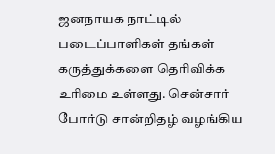ஜனநாயக நாட்டில் படைப்பாளிகள் தங்கள் கருத்துக்களை தெரிவிக்க உரிமை உள்ளது. சென்சார் போர்டு சான்றிதழ் வழங்கிய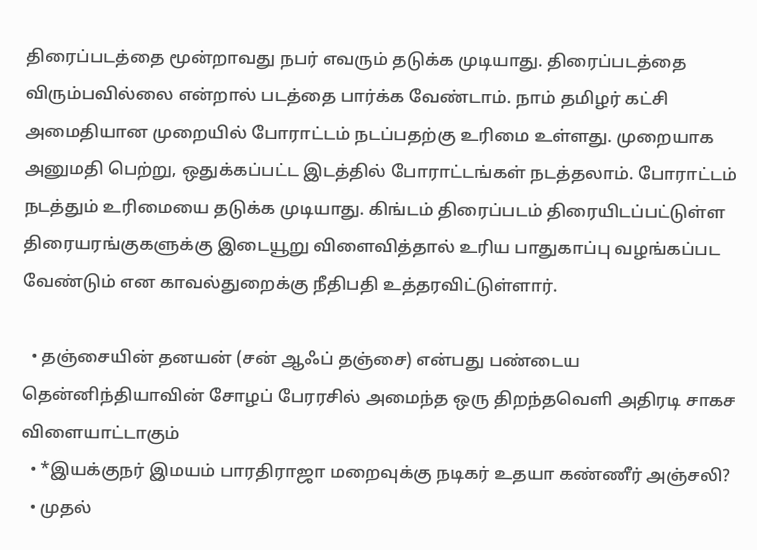திரைப்படத்தை மூன்றாவது நபர் எவரும் தடுக்க முடியாது. திரைப்படத்தை விரும்பவில்லை என்றால் படத்தை பார்க்க வேண்டாம். நாம் தமிழர் கட்சி அமைதியான முறையில் போராட்டம் நடப்பதற்கு உரிமை உள்ளது. முறையாக அனுமதி பெற்று, ஒதுக்கப்பட்ட இடத்தில் போராட்டங்கள் நடத்தலாம். போராட்டம் நடத்தும் உரிமையை தடுக்க முடியாது. கிங்டம் திரைப்படம் திரையிடப்பட்டுள்ள திரையரங்குகளுக்கு இடையூறு விளைவித்தால் உரிய பாதுகாப்பு வழங்கப்பட வேண்டும் என காவல்துறைக்கு நீதிபதி உத்தரவிட்டுள்ளார்.

  • தஞ்சையின் தனயன் (சன் ஆஃப் தஞ்சை) என்பது பண்டைய தென்னிந்தியாவின் சோழப் பேரரசில் அமைந்த ஒரு திறந்தவெளி அதிரடி சாகச விளையாட்டாகும்
  • *இயக்குநர் இமயம் பாரதிராஜா மறைவுக்கு நடிகர் உதயா கண்ணீர் அஞ்சலி?
  • முதல்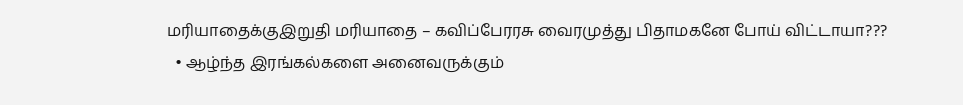மரியாதைக்குஇறுதி மரியாதை – கவிப்பேரரசு வைரமுத்து பிதாமகனே போய் விட்டாயா???
  • ஆழ்ந்த இரங்கல்களை அனைவருக்கும்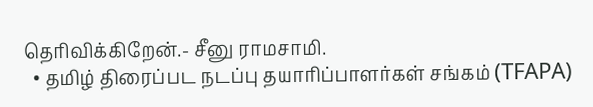தெரிவிக்கிறேன்.- சீனு ராமசாமி.
  • தமிழ் திரைப்பட நடப்பு தயாரிப்பாளர்கள் சங்கம் (TFAPA)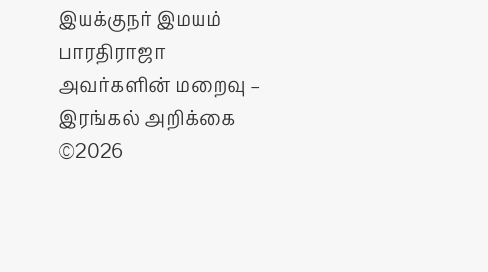இயக்குநர் இமயம் பாரதிராஜா அவர்களின் மறைவு – இரங்கல் அறிக்கை
©2026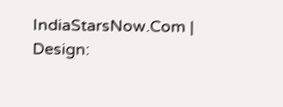IndiaStarsNow.Com | Design: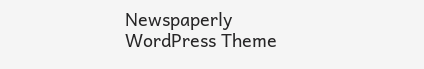Newspaperly WordPress Theme